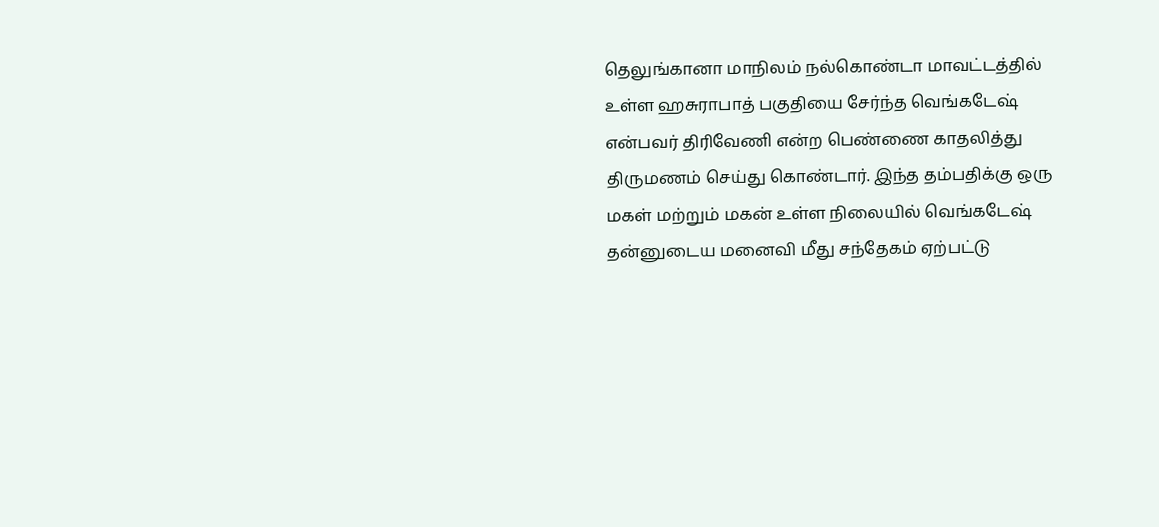தெலுங்கானா மாநிலம் நல்கொண்டா மாவட்டத்தில் உள்ள ஹசுராபாத் பகுதியை சேர்ந்த வெங்கடேஷ் என்பவர் திரிவேணி என்ற பெண்ணை காதலித்து திருமணம் செய்து கொண்டார். இந்த தம்பதிக்கு ஒரு மகள் மற்றும் மகன் உள்ள நிலையில் வெங்கடேஷ் தன்னுடைய மனைவி மீது சந்தேகம் ஏற்பட்டு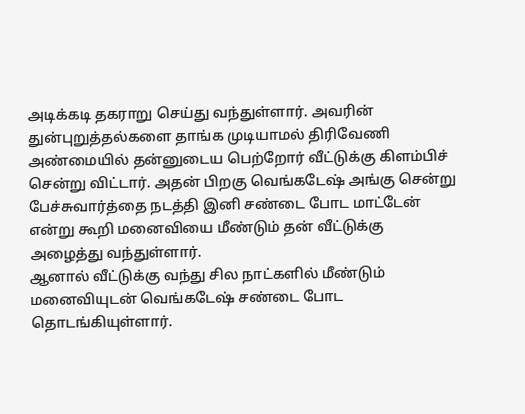அடிக்கடி தகராறு செய்து வந்துள்ளார். அவரின் துன்புறுத்தல்களை தாங்க முடியாமல் திரிவேணி அண்மையில் தன்னுடைய பெற்றோர் வீட்டுக்கு கிளம்பிச் சென்று விட்டார். அதன் பிறகு வெங்கடேஷ் அங்கு சென்று பேச்சுவார்த்தை நடத்தி இனி சண்டை போட மாட்டேன் என்று கூறி மனைவியை மீண்டும் தன் வீட்டுக்கு அழைத்து வந்துள்ளார்.
ஆனால் வீட்டுக்கு வந்து சில நாட்களில் மீண்டும் மனைவியுடன் வெங்கடேஷ் சண்டை போட தொடங்கியுள்ளார்.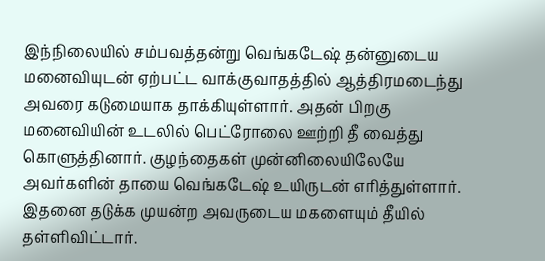இந்நிலையில் சம்பவத்தன்று வெங்கடேஷ் தன்னுடைய மனைவியுடன் ஏற்பட்ட வாக்குவாதத்தில் ஆத்திரமடைந்து அவரை கடுமையாக தாக்கியுள்ளார். அதன் பிறகு மனைவியின் உடலில் பெட்ரோலை ஊற்றி தீ வைத்து கொளுத்தினார். குழந்தைகள் முன்னிலையிலேயே அவர்களின் தாயை வெங்கடேஷ் உயிருடன் எரித்துள்ளார். இதனை தடுக்க முயன்ற அவருடைய மகளையும் தீயில் தள்ளிவிட்டார்.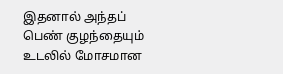இதனால் அந்தப் பெண் குழந்தையும் உடலில் மோசமான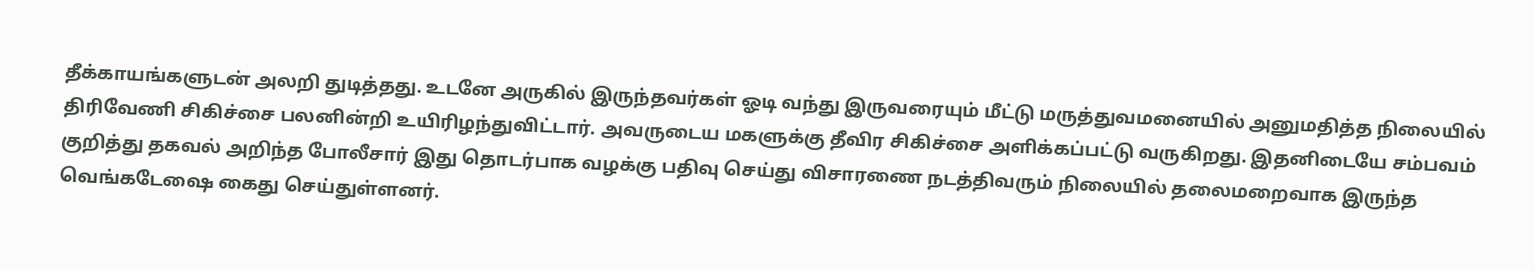தீக்காயங்களுடன் அலறி துடித்தது. உடனே அருகில் இருந்தவர்கள் ஓடி வந்து இருவரையும் மீட்டு மருத்துவமனையில் அனுமதித்த நிலையில் திரிவேணி சிகிச்சை பலனின்றி உயிரிழந்துவிட்டார். அவருடைய மகளுக்கு தீவிர சிகிச்சை அளிக்கப்பட்டு வருகிறது. இதனிடையே சம்பவம் குறித்து தகவல் அறிந்த போலீசார் இது தொடர்பாக வழக்கு பதிவு செய்து விசாரணை நடத்திவரும் நிலையில் தலைமறைவாக இருந்த வெங்கடேஷை கைது செய்துள்ளனர்.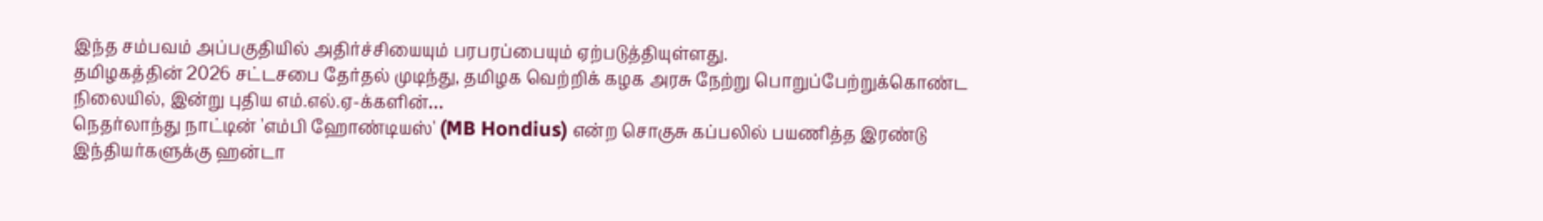இந்த சம்பவம் அப்பகுதியில் அதிர்ச்சியையும் பரபரப்பையும் ஏற்படுத்தியுள்ளது.
தமிழகத்தின் 2026 சட்டசபை தேர்தல் முடிந்து, தமிழக வெற்றிக் கழக அரசு நேற்று பொறுப்பேற்றுக்கொண்ட நிலையில், இன்று புதிய எம்.எல்.ஏ-க்களின்…
நெதர்லாந்து நாட்டின் 'எம்பி ஹோண்டியஸ்' (MB Hondius) என்ற சொகுசு கப்பலில் பயணித்த இரண்டு இந்தியர்களுக்கு ஹன்டா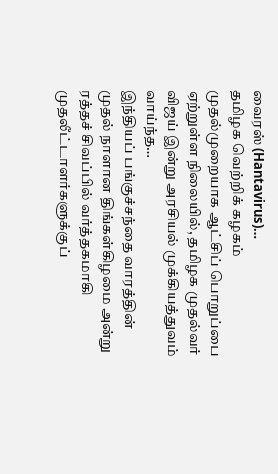வைரஸ் (Hantavirus)…
தமிழக வெற்றிக் கழகம் முதல்முறையாக ஆட்சிப் பொறுப்பை ஏற்றுள்ள நிலையில், தமிழக முதல்வர் விஜய் இன்று அரசியல் முக்கியத்துவம் வாய்ந்த…
இந்தியப் பங்குச்சந்தை வாரத்தின் முதல் நாளான திங்கள்கிழமை அன்று ரத்தச் சிவப்பில் வர்த்தகமாகி முதலீட்டாளர்களுக்குப்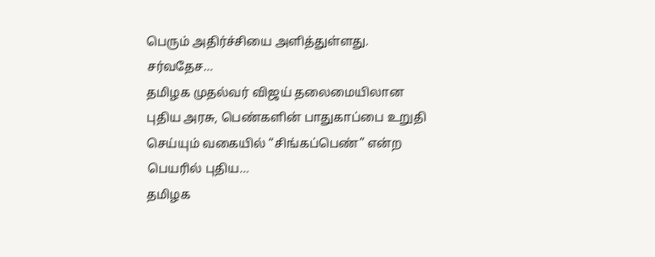பெரும் அதிர்ச்சியை அளித்துள்ளது. சர்வதேச…
தமிழக முதல்வர் விஜய் தலைமையிலான புதிய அரசு, பெண்களின் பாதுகாப்பை உறுதி செய்யும் வகையில் “சிங்கப்பெண்” என்ற பெயரில் புதிய…
தமிழக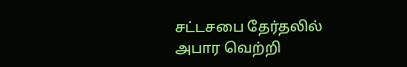சட்டசபை தேர்தலில் அபார வெற்றி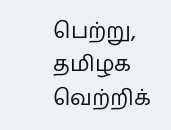பெற்று, தமிழக வெற்றிக்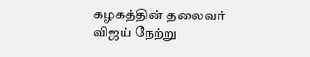கழகத்தின் தலைவர் விஜய் நேற்று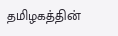தமிழகத்தின்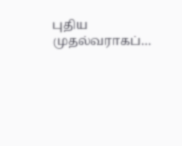புதிய முதல்வராகப்…